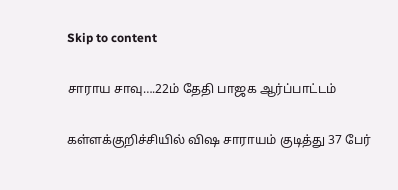Skip to content

சாராய சாவு….22ம் தேதி பாஜக ஆர்ப்பாட்டம்

கள்ளக்குறிச்சியில் விஷ சாராயம் குடித்து 37 பேர்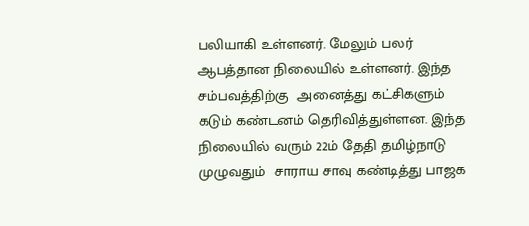பலியாகி உள்ளனர். மேலும் பலர் ஆபத்தான நிலையில் உள்ளனர். இந்த சம்பவத்திற்கு  அனைத்து கட்சிகளும் கடும் கண்டனம் தெரிவித்துள்ளன. இந்த நிலையில் வரும் 22ம் தேதி தமிழ்நாடு முழுவதும்  சாராய சாவு கண்டித்து பாஜக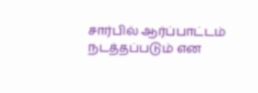சார்பில் ஆர்ப்பாட்டம் நடத்தப்படும் என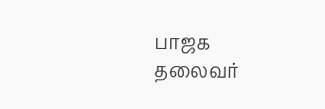பாஜக தலைவர்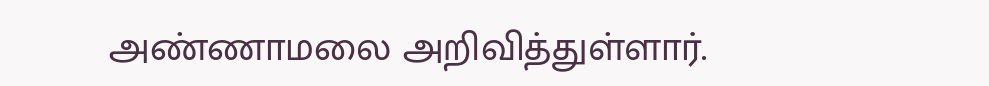அண்ணாமலை அறிவித்துள்ளார்.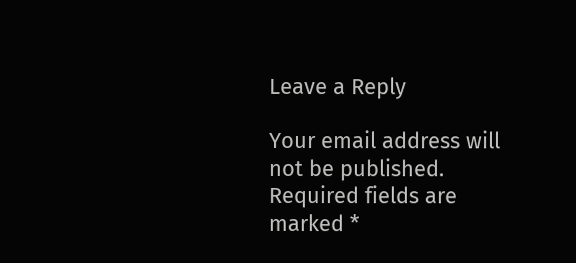Leave a Reply

Your email address will not be published. Required fields are marked *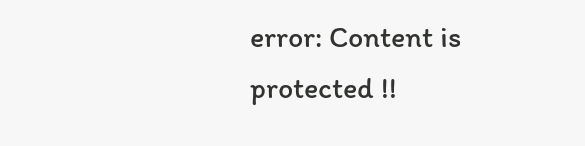error: Content is protected !!